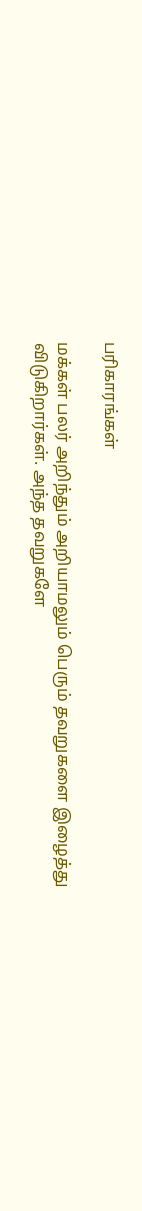பரிகாரங்கள்

மக்கள் பலர் அறிந்தும் அறியாமலும் பெரும் தவறுகளை இழைத்து விடுகிறார்கள். அந்த தவறுகளே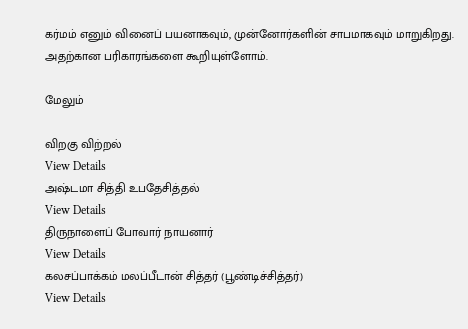கர்மம் எனும் வினைப் பயனாகவும், முன்னோர்களின் சாபமாகவும் மாறுகிறது. அதற்கான பரிகாரங்களை கூறியுள்ளோம்.

மேலும்

விறகு விற்றல்
View Details
அஷ்டமா சித்தி உபதேசித்தல்
View Details
திருநாளைப் போவார் நாயனார்
View Details
கலசப்பாக்கம் மலப்பீடான் சித்தர் (பூண்டிச்சித்தர்)
View Details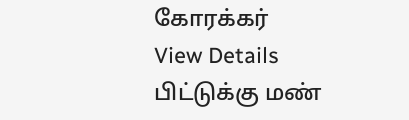கோரக்கர்
View Details
பிட்டுக்கு மண்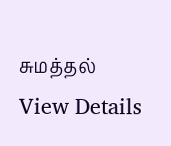சுமத்தல்
View Details